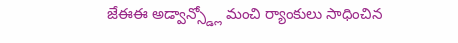జేఈఈ అడ్వాన్స్డ్లో మంచి ర్యాంకులు సాధించిన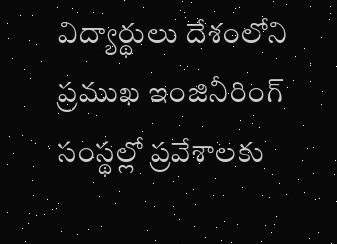విద్యార్థులు దేశంలోని ప్రముఖ ఇంజినీరింగ్ సంస్థల్లో ప్రవేశాలకు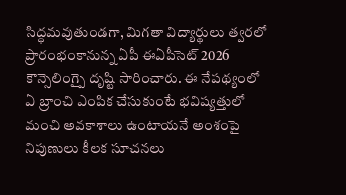సిద్ధమవుతుండగా, మిగతా విద్యార్థులు త్వరలో ప్రారంభంకానున్న ఏపీ ఈఏపీసెట్ 2026 కౌన్సెలింగ్పై దృష్టి సారించారు. ఈ నేపథ్యంలో ఏ బ్రాంచి ఎంపిక చేసుకుంటే భవిష్యత్తులో మంచి అవకాశాలు ఉంటాయనే అంశంపై నిపుణులు కీలక సూచనలు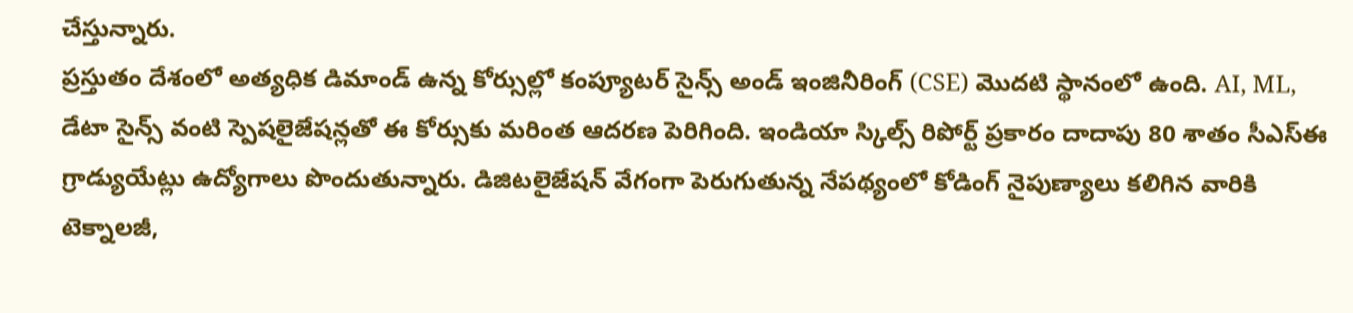చేస్తున్నారు.
ప్రస్తుతం దేశంలో అత్యధిక డిమాండ్ ఉన్న కోర్సుల్లో కంప్యూటర్ సైన్స్ అండ్ ఇంజినీరింగ్ (CSE) మొదటి స్థానంలో ఉంది. AI, ML, డేటా సైన్స్ వంటి స్పెషలైజేషన్లతో ఈ కోర్సుకు మరింత ఆదరణ పెరిగింది. ఇండియా స్కిల్స్ రిపోర్ట్ ప్రకారం దాదాపు 80 శాతం సీఎస్ఈ గ్రాడ్యుయేట్లు ఉద్యోగాలు పొందుతున్నారు. డిజిటలైజేషన్ వేగంగా పెరుగుతున్న నేపథ్యంలో కోడింగ్ నైపుణ్యాలు కలిగిన వారికి టెక్నాలజీ,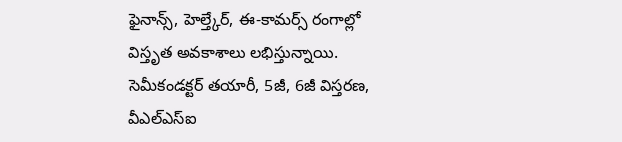ఫైనాన్స్, హెల్త్కేర్, ఈ-కామర్స్ రంగాల్లో విస్తృత అవకాశాలు లభిస్తున్నాయి.
సెమీకండక్టర్ తయారీ, 5జీ, 6జీ విస్తరణ, వీఎల్ఎస్ఐ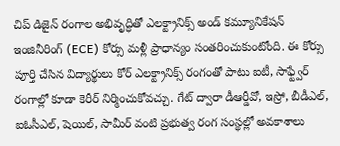చిప్ డిజైన్ రంగాల అభివృద్ధితో ఎలక్ట్రానిక్స్ అండ్ కమ్యూనికేషన్ ఇంజినీరింగ్ (ECE) కోర్సు మళ్లీ ప్రాధాన్యం సంతరించుకుంటోంది. ఈ కోర్సు పూర్తి చేసిన విద్యార్థులు కోర్ ఎలక్ట్రానిక్స్ రంగంతో పాటు ఐటీ, సాఫ్ట్వేర్ రంగాల్లో కూడా కెరీర్ నిర్మించుకోవచ్చు. గేట్ ద్వారా డీఆర్డీవో, ఇస్రో, బీడీఎల్, ఐఓసీఎల్, షెయిల్, సామీర్ వంటి ప్రభుత్వ రంగ సంస్థల్లో అవకాశాలు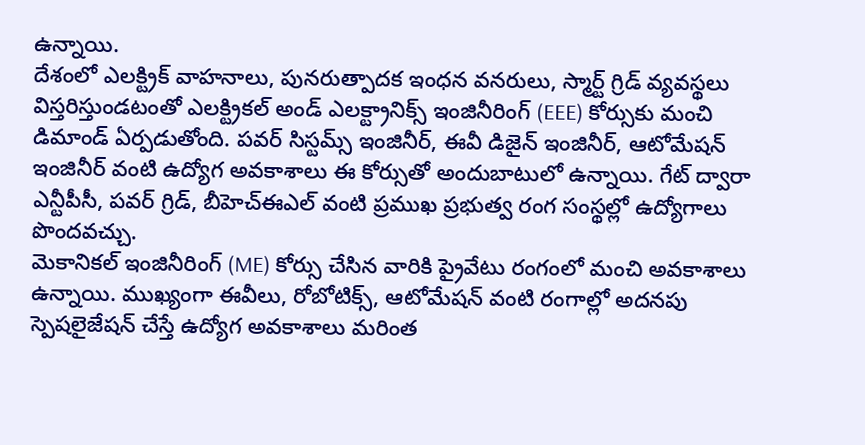ఉన్నాయి.
దేశంలో ఎలక్ట్రిక్ వాహనాలు, పునరుత్పాదక ఇంధన వనరులు, స్మార్ట్ గ్రిడ్ వ్యవస్థలు విస్తరిస్తుండటంతో ఎలక్ట్రికల్ అండ్ ఎలక్ట్రానిక్స్ ఇంజినీరింగ్ (EEE) కోర్సుకు మంచి డిమాండ్ ఏర్పడుతోంది. పవర్ సిస్టమ్స్ ఇంజినీర్, ఈవీ డిజైన్ ఇంజినీర్, ఆటోమేషన్ ఇంజినీర్ వంటి ఉద్యోగ అవకాశాలు ఈ కోర్సుతో అందుబాటులో ఉన్నాయి. గేట్ ద్వారా ఎన్టీపీసీ, పవర్ గ్రిడ్, బీహెచ్ఈఎల్ వంటి ప్రముఖ ప్రభుత్వ రంగ సంస్థల్లో ఉద్యోగాలు పొందవచ్చు.
మెకానికల్ ఇంజినీరింగ్ (ME) కోర్సు చేసిన వారికి ప్రైవేటు రంగంలో మంచి అవకాశాలు ఉన్నాయి. ముఖ్యంగా ఈవీలు, రోబోటిక్స్, ఆటోమేషన్ వంటి రంగాల్లో అదనపు స్పెషలైజేషన్ చేస్తే ఉద్యోగ అవకాశాలు మరింత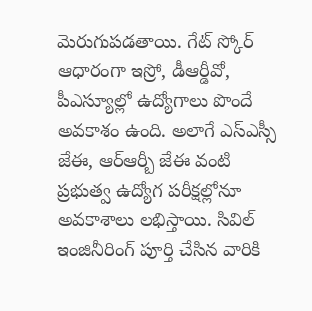మెరుగుపడతాయి. గేట్ స్కోర్ ఆధారంగా ఇస్రో, డీఆర్డీవో, పీఎస్యూల్లో ఉద్యోగాలు పొందే అవకాశం ఉంది. అలాగే ఎస్ఎస్సీ జేఈ, ఆర్ఆర్బీ జేఈ వంటి ప్రభుత్వ ఉద్యోగ పరీక్షల్లోనూ అవకాశాలు లభిస్తాయి. సివిల్ ఇంజినీరింగ్ పూర్తి చేసిన వారికి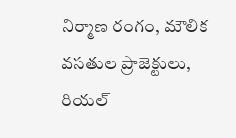నిర్మాణ రంగం, మౌలిక వసతుల ప్రాజెక్టులు, రియల్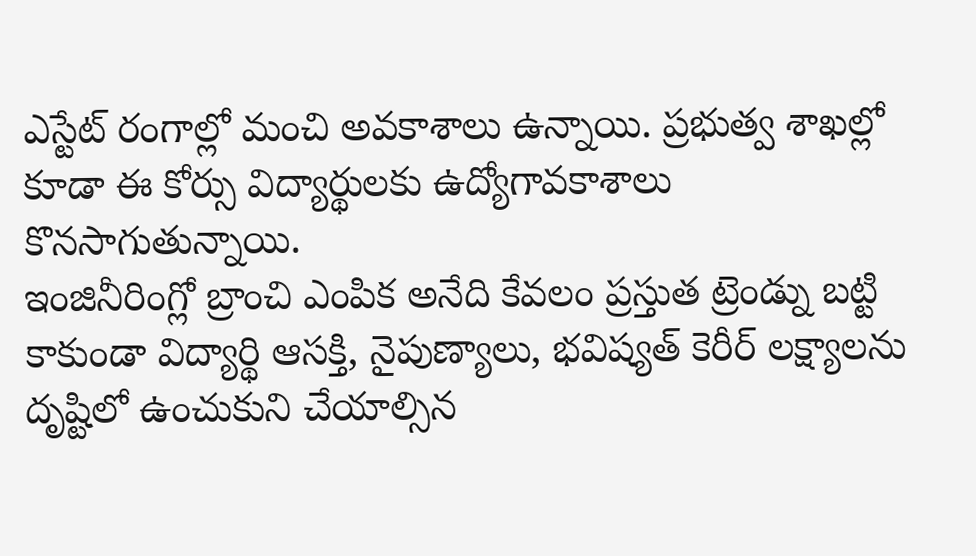ఎస్టేట్ రంగాల్లో మంచి అవకాశాలు ఉన్నాయి. ప్రభుత్వ శాఖల్లో కూడా ఈ కోర్సు విద్యార్థులకు ఉద్యోగావకాశాలు కొనసాగుతున్నాయి.
ఇంజినీరింగ్లో బ్రాంచి ఎంపిక అనేది కేవలం ప్రస్తుత ట్రెండ్ను బట్టి కాకుండా విద్యార్థి ఆసక్తి, నైపుణ్యాలు, భవిష్యత్ కెరీర్ లక్ష్యాలను దృష్టిలో ఉంచుకుని చేయాల్సిన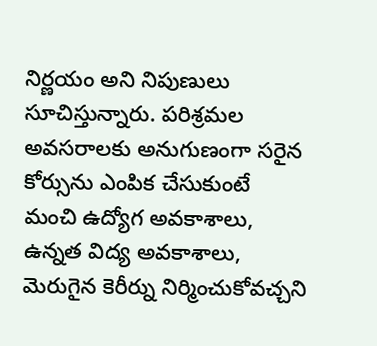నిర్ణయం అని నిపుణులు సూచిస్తున్నారు. పరిశ్రమల అవసరాలకు అనుగుణంగా సరైన కోర్సును ఎంపిక చేసుకుంటే మంచి ఉద్యోగ అవకాశాలు, ఉన్నత విద్య అవకాశాలు, మెరుగైన కెరీర్ను నిర్మించుకోవచ్చని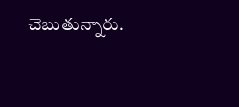చెబుతున్నారు.